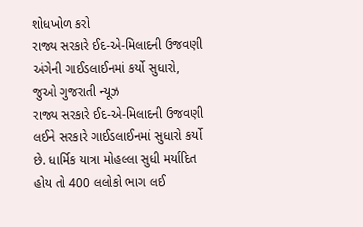શોધખોળ કરો
રાજ્ય સરકારે ઈદ-એ-મિલાદની ઉજવણી અંગેની ગાઈડલાઈનમાં કર્યો સુધારો, જુઓ ગુજરાતી ન્યૂઝ
રાજ્ય સરકારે ઈદ-એ-મિલાદની ઉજવણી લઈને સરકારે ગાઈડલાઈનમાં સુધારો કર્યો છે. ધાર્મિક યાત્રા મોહલ્લા સુધી મર્યાદિત હોય તો 400 લલોકો ભાગ લઈ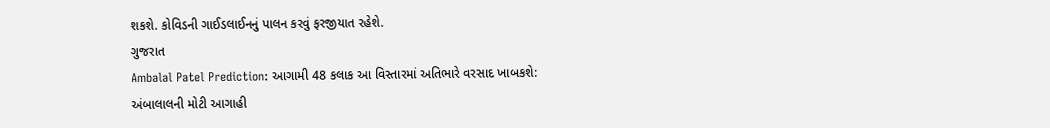શકશે. કોવિડની ગાઈડલાઈનનું પાલન કરવું ફરજીયાત રહેશે.
ગુજરાત
Ambalal Patel Prediction: આગામી 48 કલાક આ વિસ્તારમાં અતિભારે વરસાદ ખાબકશે: અંબાલાલની મોટી આગાહી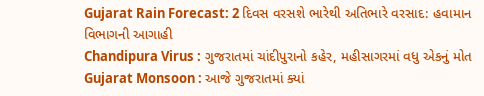Gujarat Rain Forecast: 2 દિવસ વરસશે ભારેથી અતિભારે વરસાદ: હવામાન વિભાગની આગાહી
Chandipura Virus : ગુજરાતમાં ચાંદીપુરાનો કહેર, મહીસાગરમાં વધુ એકનું મોત
Gujarat Monsoon : આજે ગુજરાતમાં ક્યાં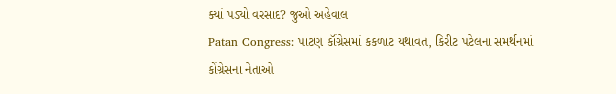ક્યાં પડ્યો વરસાદ? જુઓ અહેવાલ
Patan Congress: પાટણ કૉંગ્રેસમાં કકળાટ યથાવત, કિરીટ પટેલના સમર્થનમાં કોંગ્રેસના નેતાઓ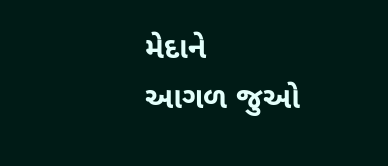મેદાને
આગળ જુઓ